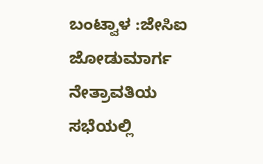ಬಂಟ್ವಾಳ :ಜೇಸಿಐ ಜೋಡುಮಾರ್ಗ ನೇತ್ರಾವತಿಯ ಸಭೆಯಲ್ಲಿ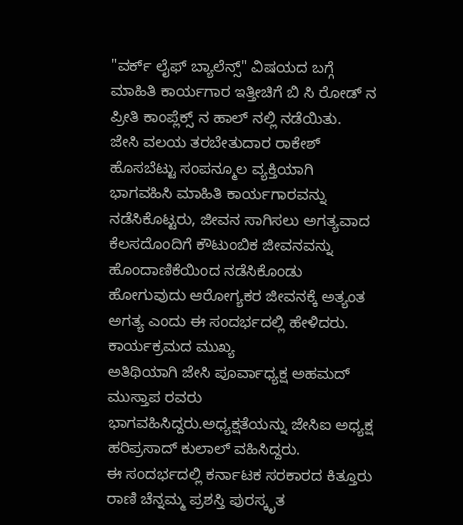"ವರ್ಕ್ ಲೈಫ್ ಬ್ಯಾಲೆನ್ಸ್" ವಿಷಯದ ಬಗ್ಗೆ ಮಾಹಿತಿ ಕಾರ್ಯಗಾರ ಇತ್ತೀಚಿಗೆ ಬಿ ಸಿ ರೋಡ್ ನ ಪ್ರೀತಿ ಕಾಂಪ್ಲೆಕ್ಸ್ ನ ಹಾಲ್ ನಲ್ಲಿ ನಡೆಯಿತು.
ಜೇಸಿ ವಲಯ ತರಬೇತುದಾರ ರಾಕೇಶ್ ಹೊಸಬೆಟ್ಟು ಸಂಪನ್ಮೂಲ ವ್ಯಕ್ತಿಯಾಗಿ ಭಾಗವಹಿಸಿ ಮಾಹಿತಿ ಕಾರ್ಯಗಾರವನ್ನು ನಡೆಸಿಕೊಟ್ಟರು, ಜೀವನ ಸಾಗಿಸಲು ಅಗತ್ಯವಾದ ಕೆಲಸದೊಂದಿಗೆ ಕೌಟುಂಬಿಕ ಜೀವನವನ್ನು ಹೊಂದಾಣಿಕೆಯಿಂದ ನಡೆಸಿಕೊಂಡು ಹೋಗುವುದು ಆರೋಗ್ಯಕರ ಜೀವನಕ್ಕೆ ಅತ್ಯಂತ ಅಗತ್ಯ ಎಂದು ಈ ಸಂದರ್ಭದಲ್ಲಿ ಹೇಳಿದರು.
ಕಾರ್ಯಕ್ರಮದ ಮುಖ್ಯ
ಅತಿಥಿಯಾಗಿ ಜೇಸಿ ಪೂರ್ವಾಧ್ಯಕ್ಷ ಅಹಮದ್ ಮುಸ್ತಾಪ ರವರು ಭಾಗವಹಿಸಿದ್ದರು.ಅಧ್ಯಕ್ಷತೆಯನ್ನು ಜೇಸಿಐ ಅಧ್ಯಕ್ಷ ಹರಿಪ್ರಸಾದ್ ಕುಲಾಲ್ ವಹಿಸಿದ್ದರು.
ಈ ಸಂದರ್ಭದಲ್ಲಿ ಕರ್ನಾಟಕ ಸರಕಾರದ ಕಿತ್ತೂರು ರಾಣಿ ಚೆನ್ನಮ್ಮ ಪ್ರಶಸ್ತಿ ಪುರಸ್ಕೃತ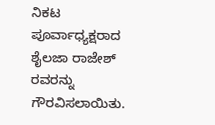ನಿಕಟ ಪೂರ್ವಾಧ್ಯಕ್ಷರಾದ ಶೈಲಜಾ ರಾಜೇಶ್ ರವರನ್ನು ಗೌರವಿಸಲಾಯಿತು.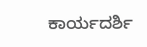ಕಾರ್ಯದರ್ಶಿ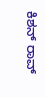ಕಿಶನ್ ರಾವ್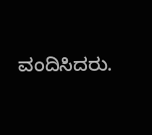ವಂದಿಸಿದರು.